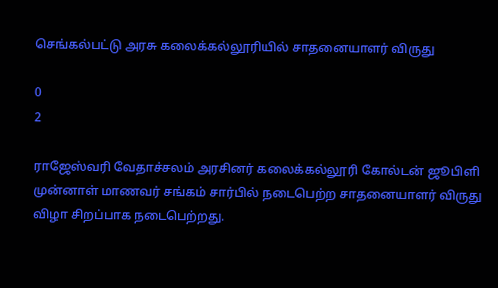செங்கல்பட்டு அரசு கலைக்கல்லூரியில் சாதனையாளர் விருது

0
2

ராஜேஸ்வரி வேதாச்சலம் அரசினர் கலைக்கல்லூரி கோல்டன் ஜூபிளி முன்னாள் மாணவர் சங்கம் சார்பில் நடைபெற்ற சாதனையாளர் விருது விழா சிறப்பாக நடைபெற்றது.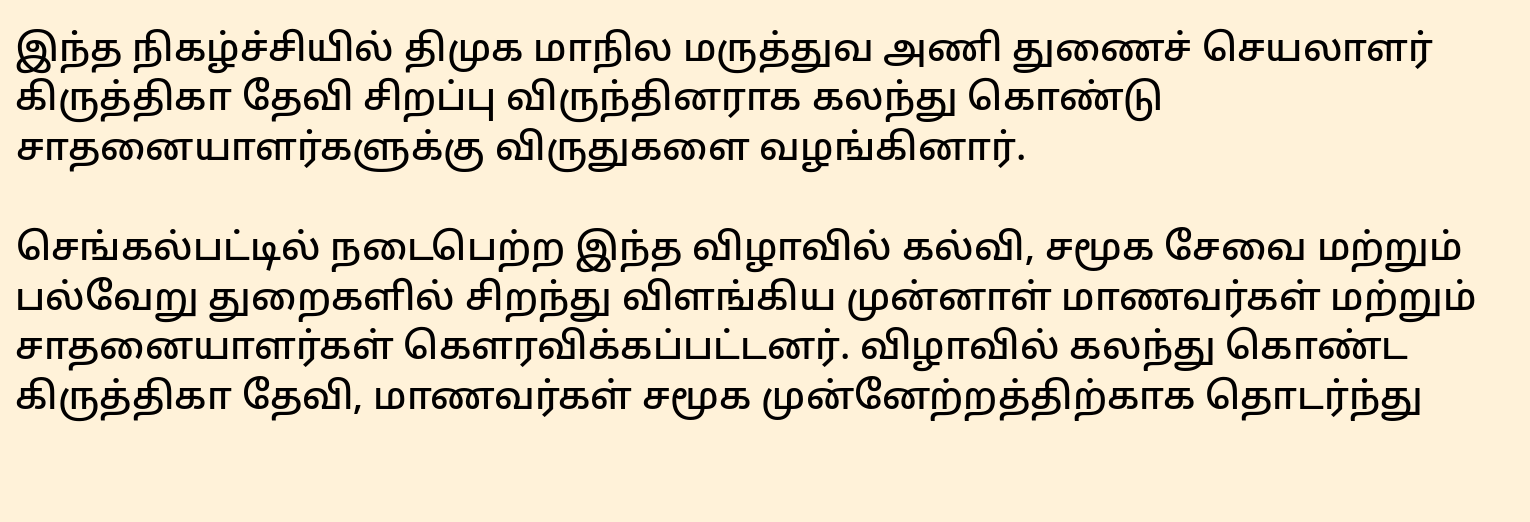இந்த நிகழ்ச்சியில் திமுக மாநில மருத்துவ அணி துணைச் செயலாளர் கிருத்திகா தேவி சிறப்பு விருந்தினராக கலந்து கொண்டு சாதனையாளர்களுக்கு விருதுகளை வழங்கினார்.

செங்கல்பட்டில் நடைபெற்ற இந்த விழாவில் கல்வி, சமூக சேவை மற்றும் பல்வேறு துறைகளில் சிறந்து விளங்கிய முன்னாள் மாணவர்கள் மற்றும் சாதனையாளர்கள் கௌரவிக்கப்பட்டனர். விழாவில் கலந்து கொண்ட கிருத்திகா தேவி, மாணவர்கள் சமூக முன்னேற்றத்திற்காக தொடர்ந்து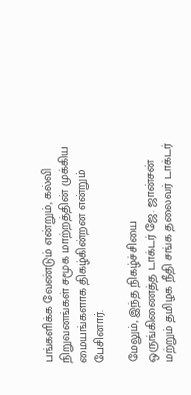பங்களிக்க வேண்டும் என்றும், கல்வி நிறுவனங்கள் சமூக மாற்றத்தின் முக்கிய மையங்களாக திகழ்கின்றன என்றும் பேசினார்.

மேலும், இந்த நிகழ்ச்சியை ஒருங்கிணைத்த டாக்டர் ஜே. ஜான்சன் மற்றும் தமிழக நீதி சங்க தலைவர் டாக்டர்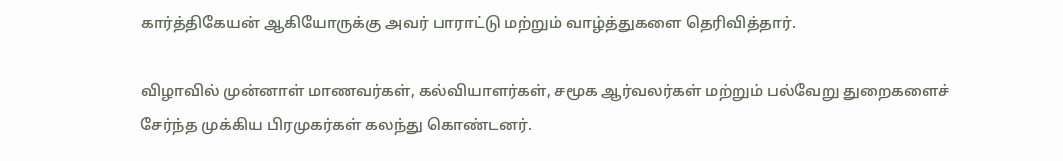கார்த்திகேயன் ஆகியோருக்கு அவர் பாராட்டு மற்றும் வாழ்த்துகளை தெரிவித்தார்.

விழாவில் முன்னாள் மாணவர்கள், கல்வியாளர்கள், சமூக ஆர்வலர்கள் மற்றும் பல்வேறு துறைகளைச் சேர்ந்த முக்கிய பிரமுகர்கள் கலந்து கொண்டனர்.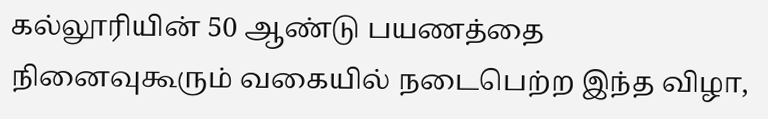கல்லூரியின் 50 ஆண்டு பயணத்தை நினைவுகூரும் வகையில் நடைபெற்ற இந்த விழா,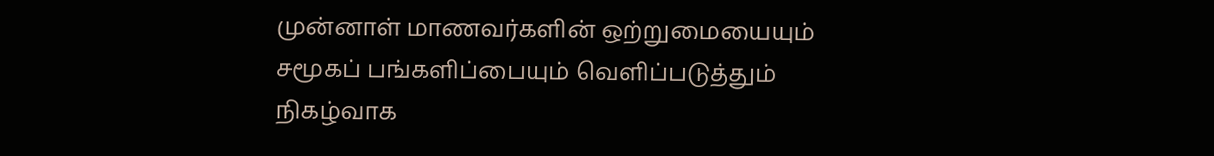முன்னாள் மாணவர்களின் ஒற்றுமையையும் சமூகப் பங்களிப்பையும் வெளிப்படுத்தும் நிகழ்வாக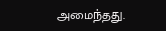அமைந்தது.